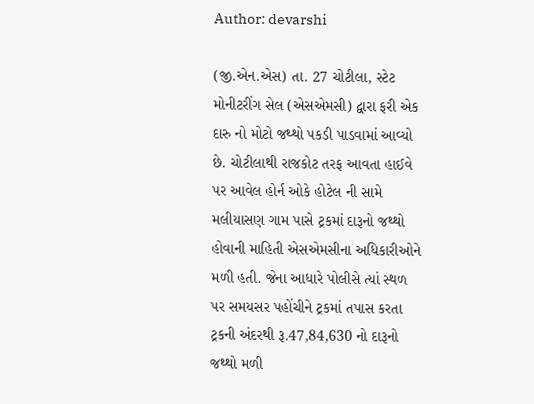Author: devarshi

(જી.એન.એસ) તા. 27 ચોટીલા, સ્ટેટ મોનીટરીંગ સેલ (એસએમસી) દ્વારા ફરી એક દારુ નો મોટો જથ્થો પકડી પાડવામાં આવ્યો છે. ચોટીલાથી રાજકોટ તરફ આવતા હાઈવે પર આવેલ હોર્ન ઓકે હોટેલ ની સામે મલીયાસણ ગામ પાસે ટ્રકમાં દારૂનો જથ્થો હોવાની માહિતી એસએમસીના અધિકારીઓને મળી હતી. જેના આધારે પોલીસે ત્યાં સ્થળ પર સમયસર પહોંચીને ટ્રકમાં તપાસ કરતા ટ્રકની અંદરથી રૂ.47,84,630 નો દારૂનો જથ્થો મળી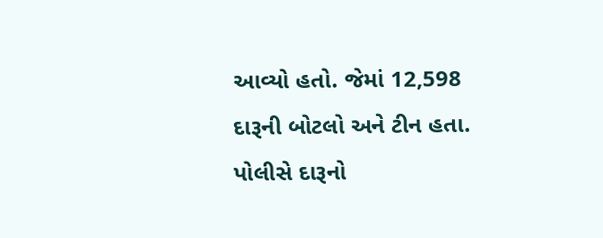આવ્યો હતો. જેમાં 12,598 દારૂની બોટલો અને ટીન હતા. પોલીસે દારૂનો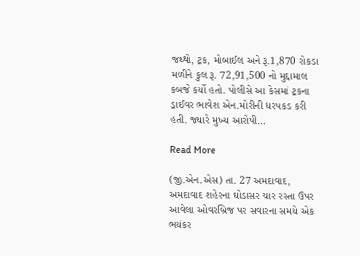જથ્થો, ટ્રક, મોબાઈલ અને રૂ.1,870 રોકડા મળીને કુલ રૂ. 72,91,500 નો મુદ્દામાલ કબજે કર્યો હતો. પોલીસે આ કેસમાં ટ્રકના ડ્રાઈવર ભાવેશ એન.મોરીની ધરપકડ કરી હતી. જ્યારે મુખ્ય આરોપી…

Read More

(જી.એન.એસ) તા. 27 અમદાવાદ, અમદાવાદ શહેરના ઘોડાસર ચાર રસ્તા ઉપર આવેલા ઓવરબ્રિજ પર સવારના સમયે એક ભયંકર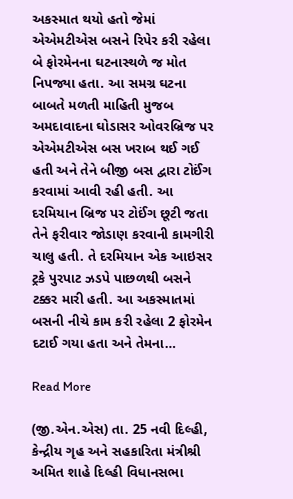અકસ્માત થયો હતો જેમાં એએમટીએસ બસને રિપેર કરી રહેલા બે ફોરમેનના ઘટનાસ્થળે જ મોત નિપજ્યા હતા. આ સમગ્ર ઘટના બાબતે મળતી માહિતી મુજબ અમદાવાદના ઘોડાસર ઓવરબ્રિજ પર એએમટીએસ બસ ખરાબ થઈ ગઈ હતી અને તેને બીજી બસ દ્વારા ટોઈંગ કરવામાં આવી રહી હતી. આ દરમિયાન બ્રિજ પર ટોઈંગ છૂટી જતા તેને ફરીવાર જોડાણ કરવાની કામગીરી ચાલુ હતી. તે દરમિયાન એક આઇસર ટ્રકે પુરપાટ ઝડપે પાછળથી બસને ટક્કર મારી હતી. આ અકસ્માતમાં બસની નીચે કામ કરી રહેલા 2 ફોરમેન દટાઈ ગયા હતા અને તેમના…

Read More

(જી.એન.એસ) તા. 25 નવી દિલ્હી, કેન્દ્રીય ગૃહ અને સહકારિતા મંત્રીશ્રી અમિત શાહે દિલ્હી વિધાનસભા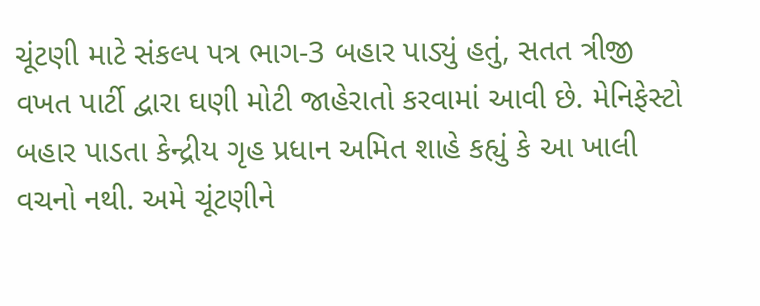ચૂંટણી માટે સંકલ્પ પત્ર ભાગ-3 બહાર પાડ્યું હતું, સતત ત્રીજી વખત પાર્ટી દ્વારા ઘણી મોટી જાહેરાતો કરવામાં આવી છે. મેનિફેસ્ટો બહાર પાડતા કેન્દ્રીય ગૃહ પ્રધાન અમિત શાહે કહ્યું કે આ ખાલી વચનો નથી. અમે ચૂંટણીને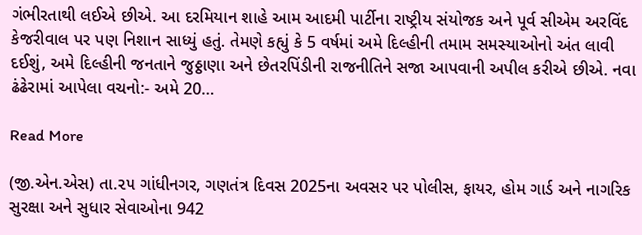ગંભીરતાથી લઈએ છીએ. આ દરમિયાન શાહે આમ આદમી પાર્ટીના રાષ્ટ્રીય સંયોજક અને પૂર્વ સીએમ અરવિંદ કેજરીવાલ પર પણ નિશાન સાધ્યું હતું. તેમણે કહ્યું કે 5 વર્ષમાં અમે દિલ્હીની તમામ સમસ્યાઓનો અંત લાવી દઈશું, અમે દિલ્હીની જનતાને જુઠ્ઠાણા અને છેતરપિંડીની રાજનીતિને સજા આપવાની અપીલ કરીએ છીએ. નવા ઢંઢેરામાં આપેલા વચનો:- અમે 20…

Read More

(જી.એન.એસ) તા.૨૫ ગાંધીનગર, ગણતંત્ર દિવસ 2025ના અવસર પર પોલીસ, ફાયર, હોમ ગાર્ડ અને નાગરિક સુરક્ષા અને સુધાર સેવાઓના 942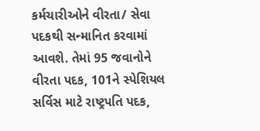કર્મચારીઓને વીરતા/ સેવા પદકથી સન્માનિત કરવામાં આવશે. તેમાં 95 જવાનોને વીરતા પદક, 101ને સ્પેશિયલ સર્વિસ માટે રાષ્ટ્રપતિ પદક,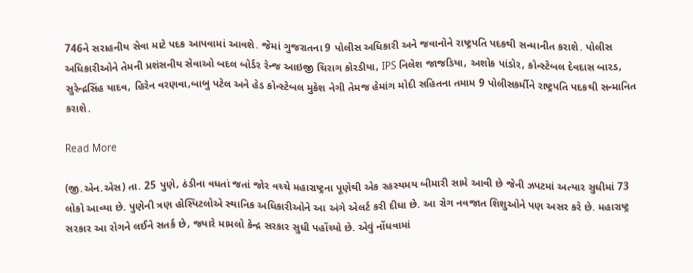746ને સરાહનીય સેવા માટે પદક આપવામાં આવશે. જેમાં ગુજરાતના 9 પોલીસ અધિકારી અને જવાનોને રાષ્ટ્રપતિ પદકથી સન્માનીત કરાશે. પોલીસ અધિકારીઓને તેમની પ્રશંસનીય સેવાઓ બદલ બોર્ડર રેન્જ આઇજી ચિરાગ કોરડીયા, IPS નિલેશ જાજડિયા, અશોક પાંડોર, કોન્સ્ટેબલ દેવદાસ બારડ, સુરેન્દ્રસિંહ યાદવ, હિરેન વરણવા,બાબુ પટેલ અને હેડ કોન્સ્ટેબલ મુકેશ નેગી તેમજ હેમાંગ મોદી સહિતના તમામ 9 પોલીસકર્મીને રાષ્ટ્રપતિ પદકથી સન્માનિત કરાશે.

Read More

(જી.એન.એસ) તા. 25 પુણે, ઠંડીના વધતાં જતાં જોર વચ્ચે મહારાષ્ટ્રના પૂણેથી એક રહસ્યમય બીમારી સામે આવી છે જેની ઝપટમાં અત્યાર સુધીમાં 73 લોકો આવ્યા છે. પુણેની ત્રણ હોસ્પિટલોએ સ્થાનિક અધિકારીઓને આ અંગે એલર્ટ કરી દીધા છે. આ રોગ નવજાત શિશુઓને પણ અસર કરે છે. મહારાષ્ટ્ર સરકાર આ રોગને લઈને સતર્ક છે, જ્યારે મામલો કેન્દ્ર સરકાર સુધી પહોંચ્યો છે. એવું નોંધવામાં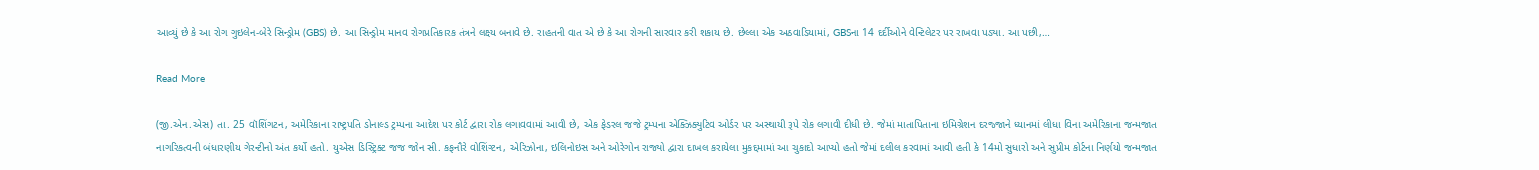આવ્યું છે કે આ રોગ ગુઇલેન-બેરે સિન્ડ્રોમ (GBS) છે. આ સિન્ડ્રોમ માનવ રોગપ્રતિકારક તંત્રને લક્ષ્ય બનાવે છે. રાહતની વાત એ છે કે આ રોગની સારવાર કરી શકાય છે. છેલ્લા એક અઠવાડિયામાં, GBSના 14 દર્દીઓને વેન્ટિલેટર પર રાખવા પડ્યા. આ પછી,…

Read More

(જી.એન.એસ) તા. 25 વૉશિંગટન, અમેરિકાના રાષ્ટ્રપતિ ડોનાલ્ડ ટ્રમ્પના આદેશ પર કોર્ટ દ્વારા રોક લગાવવામાં આવી છે, એક ફેડરલ જજે ટ્રમ્પના એક્ઝિક્યુટિવ ઓર્ડર પર અસ્થાયી રૂપે રોક લગાવી દીધી છે. જેમાં માતાપિતાના ઇમિગ્રેશન દરજ્જાને ધ્યાનમાં લીધા વિના અમેરિકાના જન્મજાત નાગરિકત્વની બંધારણીય ગેરન્ટીનો અંત કર્યો હતો. યુએસ ડિસ્ટ્રિક્ટ જજ જોન સી. કફનૌરે વોશિંગ્ટન, એરિઝોના, ઇલિનોઇસ અને ઓરેગોન રાજ્યો દ્વારા દાખલ કરાયેલા મુકદ્દમામાં આ ચુકાદો આપ્યો હતો જેમાં દલીલ કરવામાં આવી હતી કે 14મો સુધારો અને સુપ્રીમ કોર્ટના નિર્ણયો જન્મજાત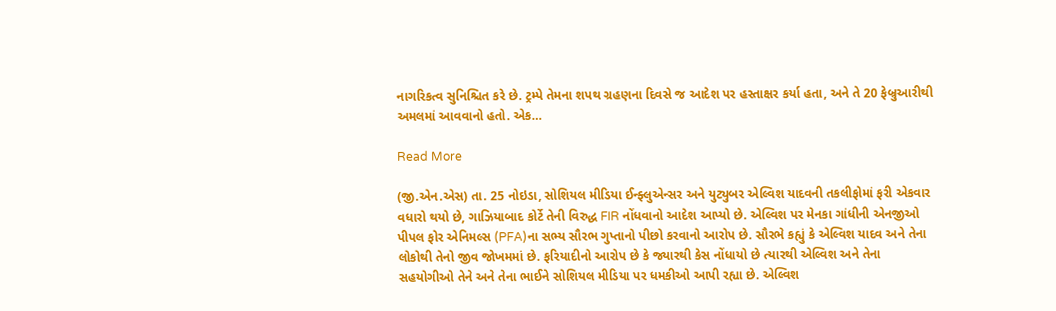નાગરિકત્વ સુનિશ્ચિત કરે છે. ટ્રમ્પે તેમના શપથ ગ્રહણના દિવસે જ આદેશ પર હસ્તાક્ષર કર્યા હતા, અને તે 20 ફેબ્રુઆરીથી અમલમાં આવવાનો હતો. એક…

Read More

(જી.એન.એસ) તા. 25 નોઇડા, સોશિયલ મીડિયા ઈન્ફ્લુએન્સર અને યુટ્યુબર એલ્વિશ યાદવની તકલીફોમાં ફરી એકવાર વધારો થયો છે, ગાઝિયાબાદ કોર્ટે તેની વિરુદ્ધ FIR નોંધવાનો આદેશ આપ્યો છે. એલ્વિશ પર મેનકા ગાંધીની એનજીઓ પીપલ ફોર એનિમલ્સ (PFA)ના સભ્ય સૌરભ ગુપ્તાનો પીછો કરવાનો આરોપ છે. સૌરભે કહ્યું કે એલ્વિશ યાદવ અને તેના લોકોથી તેનો જીવ જોખમમાં છે. ફરિયાદીનો આરોપ છે કે જ્યારથી કેસ નોંધાયો છે ત્યારથી એલ્વિશ અને તેના સહયોગીઓ તેને અને તેના ભાઈને સોશિયલ મીડિયા પર ધમકીઓ આપી રહ્યા છે. એલ્વિશ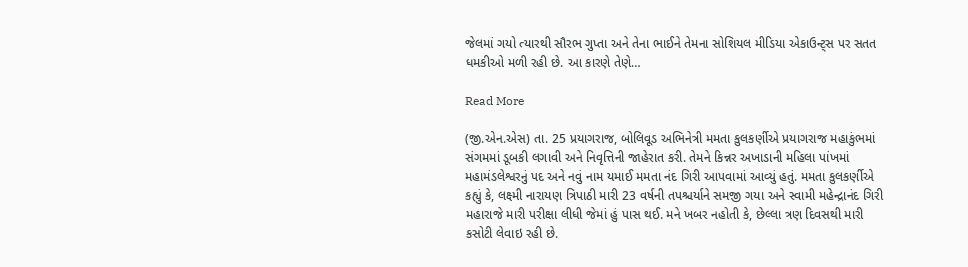જેલમાં ગયો ત્યારથી સૌરભ ગુપ્તા અને તેના ભાઈને તેમના સોશિયલ મીડિયા એકાઉન્ટ્સ પર સતત ધમકીઓ મળી રહી છે. આ કારણે તેણે…

Read More

(જી.એન.એસ) તા. 25 પ્રયાગરાજ, બોલિવૂડ અભિનેત્રી મમતા કુલકર્ણીએ પ્રયાગરાજ મહાકુંભમાં સંગમમાં ડૂબકી લગાવી અને નિવૃત્તિની જાહેરાત કરી. તેમને કિન્નર અખાડાની મહિલા પાંખમાં મહામંડલેશ્વરનું પદ અને નવું નામ યમાઈ મમતા નંદ ગિરી આપવામાં આવ્યું હતું. મમતા કુલકર્ણીએ કહ્યું કે, લક્ષ્મી નારાયણ ત્રિપાઠી મારી 23 વર્ષની તપશ્ચર્યાને સમજી ગયા અને સ્વામી મહેન્દ્રાનંદ ગિરી મહારાજે મારી પરીક્ષા લીધી જેમાં હું પાસ થઈ. મને ખબર નહોતી કે, છેલ્લા ત્રણ દિવસથી મારી કસોટી લેવાઇ રહી છે.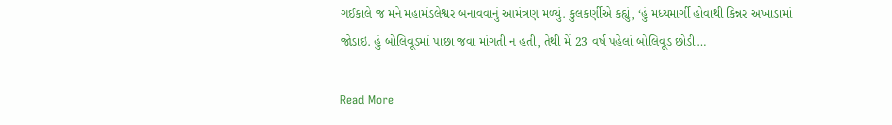ગઈકાલે જ મને મહામંડલેશ્વર બનાવવાનું આમંત્રણ મળ્યું. કુલકર્ણીએ કહ્યું, ‘હું મધ્યમાર્ગી હોવાથી કિન્નર અખાડામાં જોડાઇ. હું બોલિવૂડમાં પાછા જવા માંગતી ન હતી, તેથી મેં 23 વર્ષ પહેલાં બોલિવૂડ છોડી…

Read More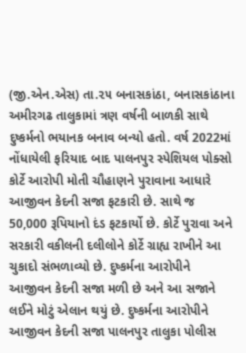(જી.એન.એસ) તા.૨૫ બનાસકાંઠા, બનાસકાંઠાના અમીરગઢ તાલુકામાં ત્રણ વર્ષની બાળકી સાથે દુષ્કર્મનો ભયાનક બનાવ બન્યો હતો. વર્ષ 2022માં નોંધાયેલી ફરિયાદ બાદ પાલનપુર સ્પેશિયલ પોક્સો કોર્ટે આરોપી મોતી ચૌહાણને પુરાવાના આધારે આજીવન કેદની સજા ફટકારી છે. સાથે જ 50,000 રૂપિયાનો દંડ ફટકાર્યો છે. કોર્ટે પુરાવા અને સરકારી વકીલની દલીલોને કોર્ટે ગ્રાહ્ય રાખીને આ ચુકાદો સંભળાવ્યો છે. દુષ્કર્મના આરોપીને આજીવન કેદની સજા મળી છે અને આ સજાને લઈને મોટું એલાન થયું છે. દુષ્કર્મના આરોપીને આજીવન કેદની સજા પાલનપુર તાલુકા પોલીસ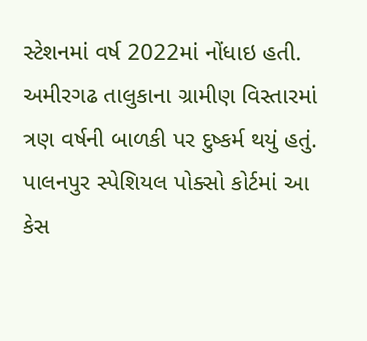સ્ટેશનમાં વર્ષ 2022માં નોંધાઇ હતી. અમીરગઢ તાલુકાના ગ્રામીણ વિસ્તારમાં ત્રણ વર્ષની બાળકી પર દુષ્કર્મ થયું હતું. પાલનપુર સ્પેશિયલ પોક્સો કોર્ટમાં આ કેસ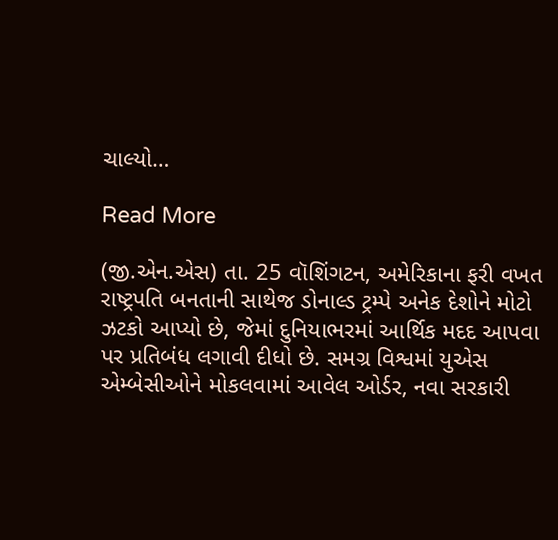ચાલ્યો…

Read More

(જી.એન.એસ) તા. 25 વૉશિંગટન, અમેરિકાના ફરી વખત રાષ્ટ્રપતિ બનતાની સાથેજ ડોનાલ્ડ ટ્રમ્પે અનેક દેશોને મોટો ઝટકો આપ્યો છે, જેમાં દુનિયાભરમાં આર્થિક મદદ આપવા પર પ્રતિબંધ લગાવી દીધો છે. સમગ્ર વિશ્વમાં યુએસ એમ્બેસીઓને મોકલવામાં આવેલ ઓર્ડર, નવા સરકારી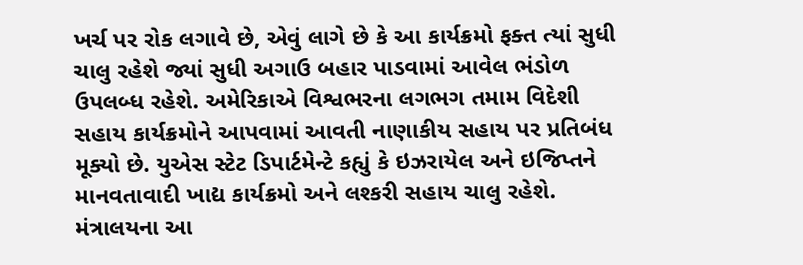ખર્ચ પર રોક લગાવે છે, એવું લાગે છે કે આ કાર્યક્રમો ફક્ત ત્યાં સુધી ચાલુ રહેશે જ્યાં સુધી અગાઉ બહાર પાડવામાં આવેલ ભંડોળ ઉપલબ્ધ રહેશે. અમેરિકાએ વિશ્વભરના લગભગ તમામ વિદેશી સહાય કાર્યક્રમોને આપવામાં આવતી નાણાકીય સહાય પર પ્રતિબંધ મૂક્યો છે. યુએસ સ્ટેટ ડિપાર્ટમેન્ટે કહ્યું કે ઇઝરાયેલ અને ઇજિપ્તને માનવતાવાદી ખાદ્ય કાર્યક્રમો અને લશ્કરી સહાય ચાલુ રહેશે. મંત્રાલયના આ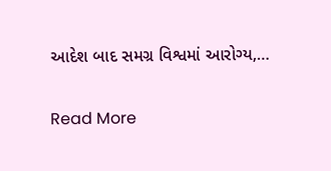આદેશ બાદ સમગ્ર વિશ્વમાં આરોગ્ય,…

Read More